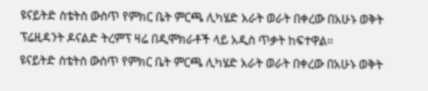ዩናይትድ ስቴትስ ውስጥ የምክር ቤት ምርጫ ሊካሄድ አራት ወራት በቀረው በአሁኑ ወቅት ፕሬዚዳንት ዶናልድ ትረምፕ ዛሬ በዲሞክራቶች ላይ አዲስ ጥቃት ከፍተዋል።
ዩናይትድ ስቴትስ ውስጥ የምክር ቤት ምርጫ ሊካሄድ አራት ወራት በቀረው በአሁኑ ወቅት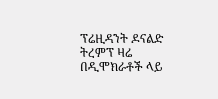ፕሬዚዳንት ዶናልድ ትረምፕ ዛሬ በዲሞክራቶች ላይ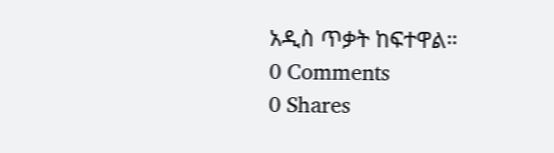አዲስ ጥቃት ከፍተዋል።
0 Comments
0 Shares